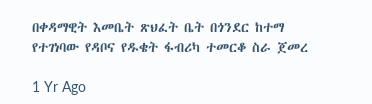በቀዳማዊት እመቤት ጽህፈት ቤት በጎንደር ከተማ የተገነባው የዳቦና የዱቄት ፋብሪካ ተመርቆ ስራ ጀመረ

1 Yr Ago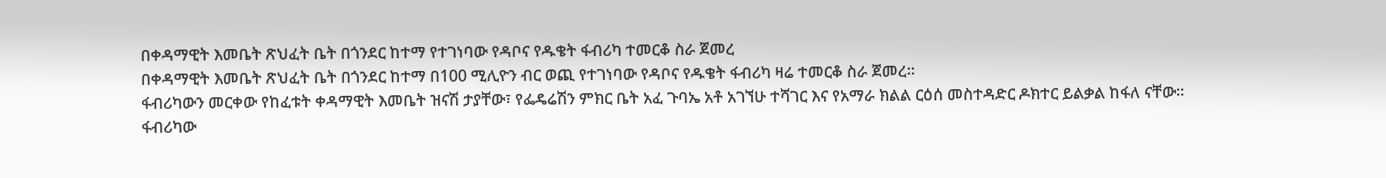በቀዳማዊት እመቤት ጽህፈት ቤት በጎንደር ከተማ የተገነባው የዳቦና የዱቄት ፋብሪካ ተመርቆ ስራ ጀመረ
በቀዳማዊት እመቤት ጽህፈት ቤት በጎንደር ከተማ በ100 ሚሊዮን ብር ወጪ የተገነባው የዳቦና የዱቄት ፋብሪካ ዛሬ ተመርቆ ስራ ጀመረ።
ፋብሪካውን መርቀው የከፈቱት ቀዳማዊት እመቤት ዝናሽ ታያቸው፣ የፌዴሬሽን ምክር ቤት አፈ ጉባኤ አቶ አገኘሁ ተሻገር እና የአማራ ክልል ርዕሰ መስተዳድር ዶክተር ይልቃል ከፋለ ናቸው።
ፋብሪካው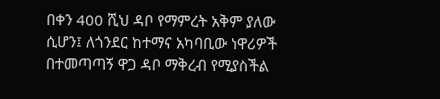በቀን 400 ሺህ ዳቦ የማምረት አቅም ያለው ሲሆን፤ ለጎንደር ከተማና አካባቢው ነዋሪዎች በተመጣጣኝ ዋጋ ዳቦ ማቅረብ የሚያስችል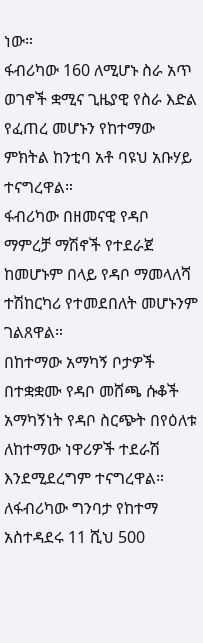ነው።
ፋብሪካው 160 ለሚሆኑ ስራ አጥ ወገኖች ቋሚና ጊዜያዊ የስራ እድል የፈጠረ መሆኑን የከተማው ምክትል ከንቲባ አቶ ባዩህ አቡሃይ ተናግረዋል።
ፋብሪካው በዘመናዊ የዳቦ ማምረቻ ማሽኖች የተደራጀ ከመሆኑም በላይ የዳቦ ማመላለሻ ተሽከርካሪ የተመደበለት መሆኑንም ገልጸዋል።
በከተማው አማካኝ ቦታዎች በተቋቋሙ የዳቦ መሸጫ ሱቆች አማካኝነት የዳቦ ስርጭት በየዕለቱ ለከተማው ነዋሪዎች ተደራሽ እንደሚደረግም ተናግረዋል።
ለፋብሪካው ግንባታ የከተማ አስተዳደሩ 11 ሺህ 500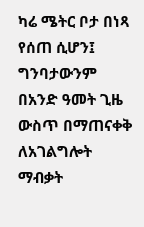ካሬ ሜትር ቦታ በነጻ የሰጠ ሲሆን፤ ግንባታውንም በአንድ ዓመት ጊዜ ውስጥ በማጠናቀቅ ለአገልግሎት ማብቃት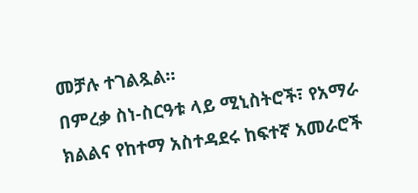መቻሉ ተገልጿል።
በምረቃ ስነ-ስርዓቱ ላይ ሚኒስትሮች፣ የአማራ ክልልና የከተማ አስተዳደሩ ከፍተኛ አመራሮች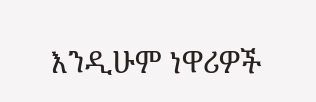እንዲሁም ነዋሪዎች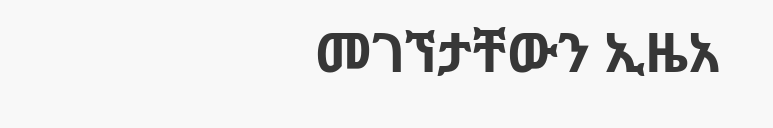መገኘታቸውን ኢዜአ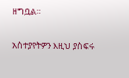ዘግቧል።

አስተያየትዎን እዚህ ያስፍሩ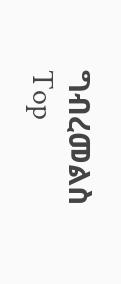ግብረመልስ
Top